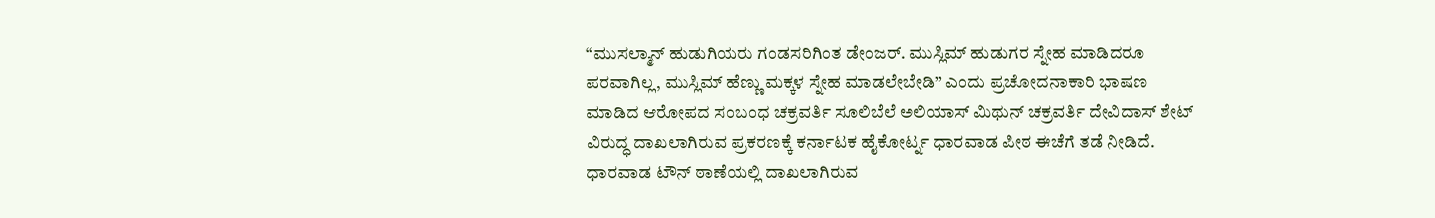“ಮುಸಲ್ಮಾನ್ ಹುಡುಗಿಯರು ಗಂಡಸರಿಗಿಂತ ಡೇಂಜರ್. ಮುಸ್ಲಿಮ್ ಹುಡುಗರ ಸ್ನೇಹ ಮಾಡಿದರೂ ಪರವಾಗಿಲ್ಲ, ಮುಸ್ಲಿಮ್ ಹೆಣ್ಣು ಮಕ್ಕಳ ಸ್ನೇಹ ಮಾಡಲೇಬೇಡಿ” ಎಂದು ಪ್ರಚೋದನಾಕಾರಿ ಭಾಷಣ ಮಾಡಿದ ಆರೋಪದ ಸಂಬಂಧ ಚಕ್ರವರ್ತಿ ಸೂಲಿಬೆಲೆ ಅಲಿಯಾಸ್ ಮಿಥುನ್ ಚಕ್ರವರ್ತಿ ದೇವಿದಾಸ್ ಶೇಟ್ ವಿರುದ್ಧ ದಾಖಲಾಗಿರುವ ಪ್ರಕರಣಕ್ಕೆ ಕರ್ನಾಟಕ ಹೈಕೋರ್ಟ್ನ ಧಾರವಾಡ ಪೀಠ ಈಚೆಗೆ ತಡೆ ನೀಡಿದೆ.
ಧಾರವಾಡ ಟೌನ್ ಠಾಣೆಯಲ್ಲಿ ದಾಖಲಾಗಿರುವ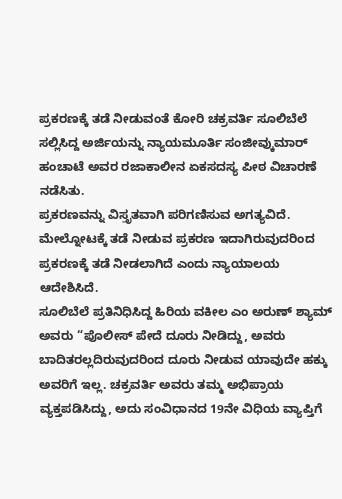ಪ್ರಕರಣಕ್ಕೆ ತಡೆ ನೀಡುವಂತೆ ಕೋರಿ ಚಕ್ರವರ್ತಿ ಸೂಲಿಬೆಲೆ ಸಲ್ಲಿಸಿದ್ದ ಅರ್ಜಿಯನ್ನು ನ್ಯಾಯಮೂರ್ತಿ ಸಂಜೀವ್ಕುಮಾರ್ ಹಂಚಾಟೆ ಅವರ ರಜಾಕಾಲೀನ ಏಕಸದಸ್ಯ ಪೀಠ ವಿಚಾರಣೆ ನಡೆಸಿತು.
ಪ್ರಕರಣವನ್ನು ವಿಸ್ತೃತವಾಗಿ ಪರಿಗಣಿಸುವ ಅಗತ್ಯವಿದೆ. ಮೇಲ್ನೋಟಕ್ಕೆ ತಡೆ ನೀಡುವ ಪ್ರಕರಣ ಇದಾಗಿರುವುದರಿಂದ ಪ್ರಕರಣಕ್ಕೆ ತಡೆ ನೀಡಲಾಗಿದೆ ಎಂದು ನ್ಯಾಯಾಲಯ ಆದೇಶಿಸಿದೆ.
ಸೂಲಿಬೆಲೆ ಪ್ರತಿನಿಧಿಸಿದ್ದ ಹಿರಿಯ ವಕೀಲ ಎಂ ಅರುಣ್ ಶ್ಯಾಮ್ ಅವರು “ಪೊಲೀಸ್ ಪೇದೆ ದೂರು ನೀಡಿದ್ದು, ಅವರು ಬಾದಿತರಲ್ಲದಿರುವುದರಿಂದ ದೂರು ನೀಡುವ ಯಾವುದೇ ಹಕ್ಕು ಅವರಿಗೆ ಇಲ್ಲ. ಚಕ್ರವರ್ತಿ ಅವರು ತಮ್ಮ ಅಭಿಪ್ರಾಯ ವ್ಯಕ್ತಪಡಿಸಿದ್ದು, ಅದು ಸಂವಿಧಾನದ 19ನೇ ವಿಧಿಯ ವ್ಯಾಪ್ತಿಗೆ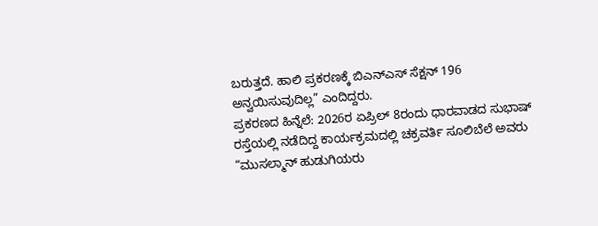ಬರುತ್ತದೆ. ಹಾಲಿ ಪ್ರಕರಣಕ್ಕೆ ಬಿಎನ್ಎಸ್ ಸೆಕ್ಷನ್ 196 ಅನ್ವಯಿಸುವುದಿಲ್ಲ” ಎಂದಿದ್ದರು.
ಪ್ರಕರಣದ ಹಿನ್ನೆಲೆ: 2026ರ ಏಪ್ರಿಲ್ 8ರಂದು ಧಾರವಾಡದ ಸುಭಾಷ್ ರಸ್ತೆಯಲ್ಲಿ ನಡೆದಿದ್ದ ಕಾರ್ಯಕ್ರಮದಲ್ಲಿ ಚಕ್ರವರ್ತಿ ಸೂಲಿಬೆಲೆ ಅವರು “ಮುಸಲ್ಮಾನ್ ಹುಡುಗಿಯರು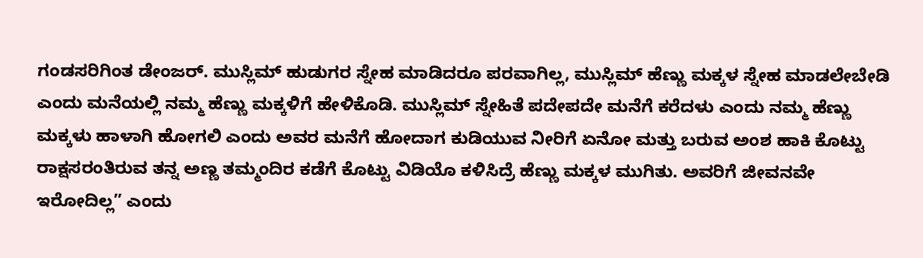ಗಂಡಸರಿಗಿಂತ ಡೇಂಜರ್. ಮುಸ್ಲಿಮ್ ಹುಡುಗರ ಸ್ನೇಹ ಮಾಡಿದರೂ ಪರವಾಗಿಲ್ಲ, ಮುಸ್ಲಿಮ್ ಹೆಣ್ಣು ಮಕ್ಕಳ ಸ್ನೇಹ ಮಾಡಲೇಬೇಡಿ ಎಂದು ಮನೆಯಲ್ಲಿ ನಮ್ಮ ಹೆಣ್ಣು ಮಕ್ಕಳಿಗೆ ಹೇಳಿಕೊಡಿ. ಮುಸ್ಲಿಮ್ ಸ್ನೇಹಿತೆ ಪದೇಪದೇ ಮನೆಗೆ ಕರೆದಳು ಎಂದು ನಮ್ಮ ಹೆಣ್ಣು ಮಕ್ಕಳು ಹಾಳಾಗಿ ಹೋಗಲಿ ಎಂದು ಅವರ ಮನೆಗೆ ಹೋದಾಗ ಕುಡಿಯುವ ನೀರಿಗೆ ಏನೋ ಮತ್ತು ಬರುವ ಅಂಶ ಹಾಕಿ ಕೊಟ್ಟು ರಾಕ್ಷಸರಂತಿರುವ ತನ್ನ ಅಣ್ಣ ತಮ್ಮಂದಿರ ಕಡೆಗೆ ಕೊಟ್ಟು ವಿಡಿಯೊ ಕಳಿಸಿದ್ರೆ ಹೆಣ್ಣು ಮಕ್ಕಳ ಮುಗಿತು. ಅವರಿಗೆ ಜೀವನವೇ ಇರೋದಿಲ್ಲ” ಎಂದು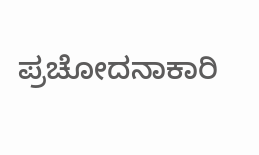ಪ್ರಚೋದನಾಕಾರಿ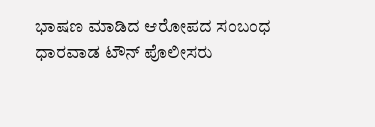ಭಾಷಣ ಮಾಡಿದ ಆರೋಪದ ಸಂಬಂಧ ಧಾರವಾಡ ಟೌನ್ ಪೊಲೀಸರು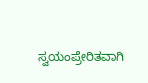ಸ್ವಯಂಪ್ರೇರಿತವಾಗಿ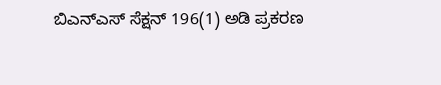ಬಿಎನ್ಎಸ್ ಸೆಕ್ಷನ್ 196(1) ಅಡಿ ಪ್ರಕರಣ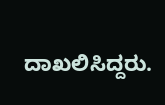ದಾಖಲಿಸಿದ್ದರು.